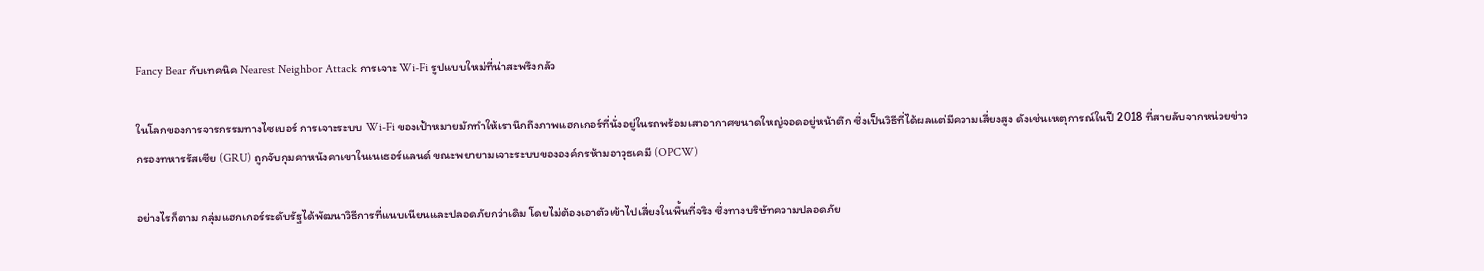Fancy Bear กับเทคนิค Nearest Neighbor Attack การเจาะ Wi-Fi รูปแบบใหม่ที่น่าสะพรึงกลัว

ในโลกของการจารกรรมทางไซเบอร์ การเจาะระบบ Wi-Fi ของเป้าหมายมักทำให้เรานึกถึงภาพแฮกเกอร์ที่นั่งอยู่ในรถพร้อมเสาอากาศขนาดใหญ่จอดอยู่หน้าตึก ซึ่งเป็นวิธีที่ได้ผลแต่มีความเสี่ยงสูง ดังเช่นเหตุการณ์ในปี 2018 ที่สายลับจากหน่วยข่าวกรองทหารรัสเซีย (GRU) ถูกจับกุมคาหนังคาเขาในเนเธอร์แลนด์ ขณะพยายามเจาะระบบขององค์กรห้ามอาวุธเคมี (OPCW)

อย่างไรก็ตาม กลุ่มแฮกเกอร์ระดับรัฐได้พัฒนาวิธีการที่แนบเนียนและปลอดภัยกว่าเดิม โดยไม่ต้องเอาตัวเข้าไปเสี่ยงในพื้นที่จริง ซึ่งทางบริษัทความปลอดภัย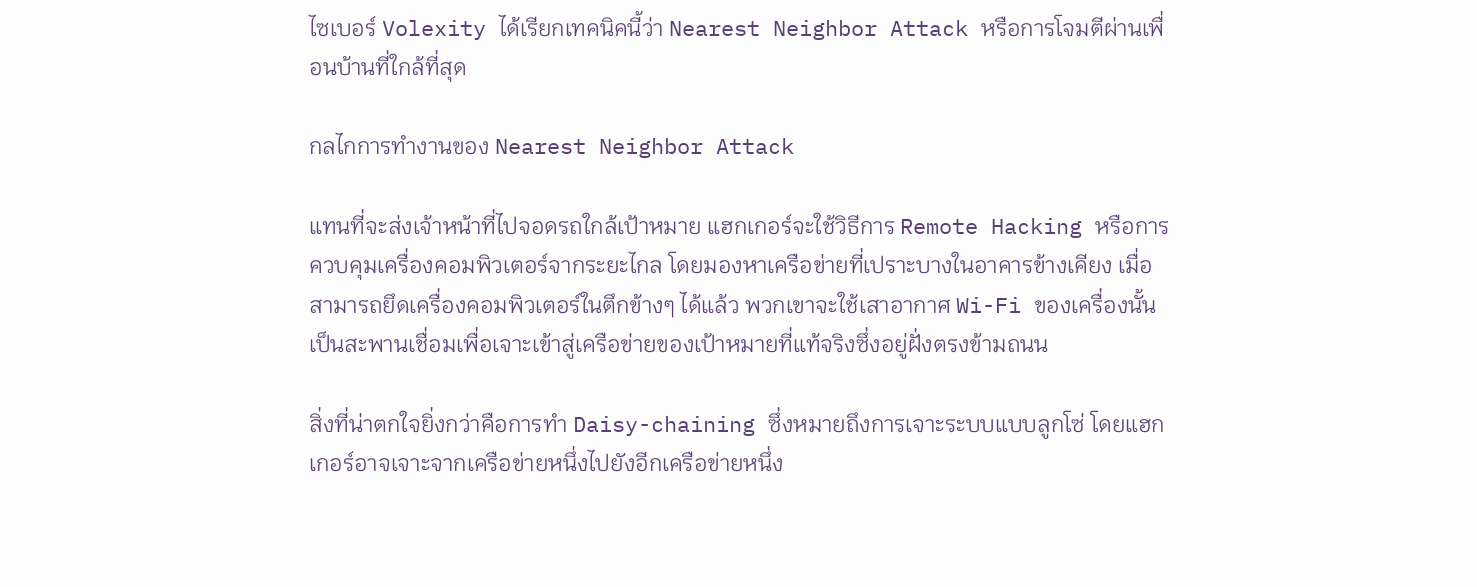ไซเบอร์ Volexity ได้เรียกเทคนิคนี้ว่า Nearest Neighbor Attack หรือการโจมตีผ่านเพื่อนบ้านที่ใกล้ที่สุด

กลไกการทำงานของ Nearest Neighbor Attack

แทนที่จะส่งเจ้าหน้าที่ไปจอดรถใกล้เป้าหมาย แฮกเกอร์จะใช้วิธีการ Remote Hacking หรือการควบคุมเครื่องคอมพิวเตอร์จากระยะไกล โดยมองหาเครือข่ายที่เปราะบางในอาคารข้างเคียง เมื่อสามารถยึดเครื่องคอมพิวเตอร์ในตึกข้างๆ ได้แล้ว พวกเขาจะใช้เสาอากาศ Wi-Fi ของเครื่องนั้นเป็นสะพานเชื่อมเพื่อเจาะเข้าสู่เครือข่ายของเป้าหมายที่แท้จริงซึ่งอยู่ฝั่งตรงข้ามถนน

สิ่งที่น่าตกใจยิ่งกว่าคือการทำ Daisy-chaining ซึ่งหมายถึงการเจาะระบบแบบลูกโซ่ โดยแฮกเกอร์อาจเจาะจากเครือข่ายหนึ่งไปยังอีกเครือข่ายหนึ่ง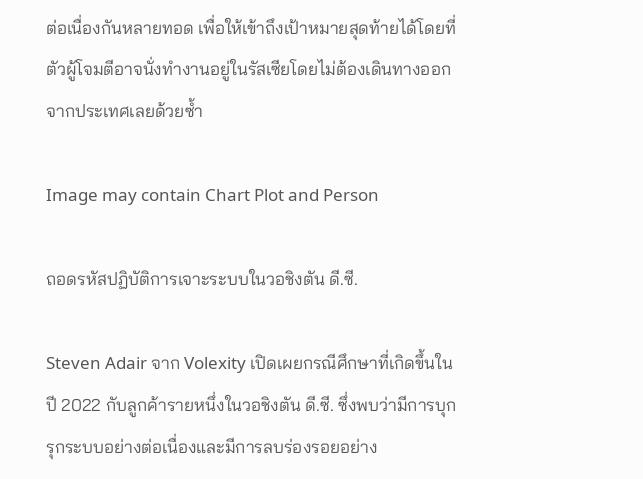ต่อเนื่องกันหลายทอด เพื่อให้เข้าถึงเป้าหมายสุดท้ายได้โดยที่ตัวผู้โจมตีอาจนั่งทำงานอยู่ในรัสเซียโดยไม่ต้องเดินทางออกจากประเทศเลยด้วยซ้ำ

Image may contain Chart Plot and Person

ถอดรหัสปฏิบัติการเจาะระบบในวอชิงตัน ดี.ซี.

Steven Adair จาก Volexity เปิดเผยกรณีศึกษาที่เกิดขึ้นในปี 2022 กับลูกค้ารายหนึ่งในวอชิงตัน ดี.ซี. ซึ่งพบว่ามีการบุกรุกระบบอย่างต่อเนื่องและมีการลบร่องรอยอย่าง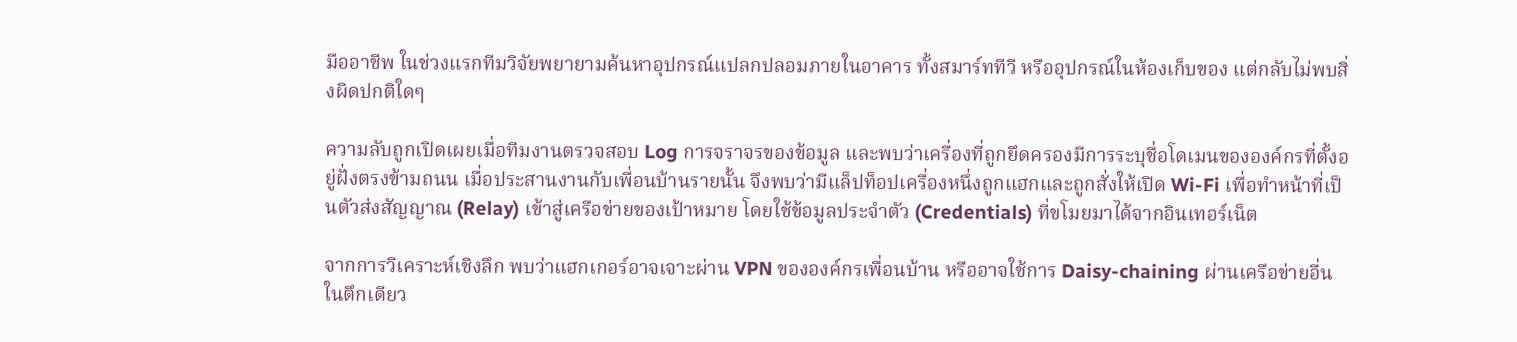มืออาชีพ ในช่วงแรกทีมวิจัยพยายามค้นหาอุปกรณ์แปลกปลอมภายในอาคาร ทั้งสมาร์ททีวี หรืออุปกรณ์ในห้องเก็บของ แต่กลับไม่พบสิ่งผิดปกติใดๆ

ความลับถูกเปิดเผยเมื่อทีมงานตรวจสอบ Log การจราจรของข้อมูล และพบว่าเครื่องที่ถูกยึดครองมีการระบุชื่อโดเมนขององค์กรที่ตั้งอยู่ฝั่งตรงข้ามถนน เมื่อประสานงานกับเพื่อนบ้านรายนั้น จึงพบว่ามีแล็ปท็อปเครื่องหนึ่งถูกแฮกและถูกสั่งให้เปิด Wi-Fi เพื่อทำหน้าที่เป็นตัวส่งสัญญาณ (Relay) เข้าสู่เครือข่ายของเป้าหมาย โดยใช้ข้อมูลประจำตัว (Credentials) ที่ขโมยมาได้จากอินเทอร์เน็ต

จากการวิเคราะห์เชิงลึก พบว่าแฮกเกอร์อาจเจาะผ่าน VPN ขององค์กรเพื่อนบ้าน หรืออาจใช้การ Daisy-chaining ผ่านเครือข่ายอื่นในตึกเดียว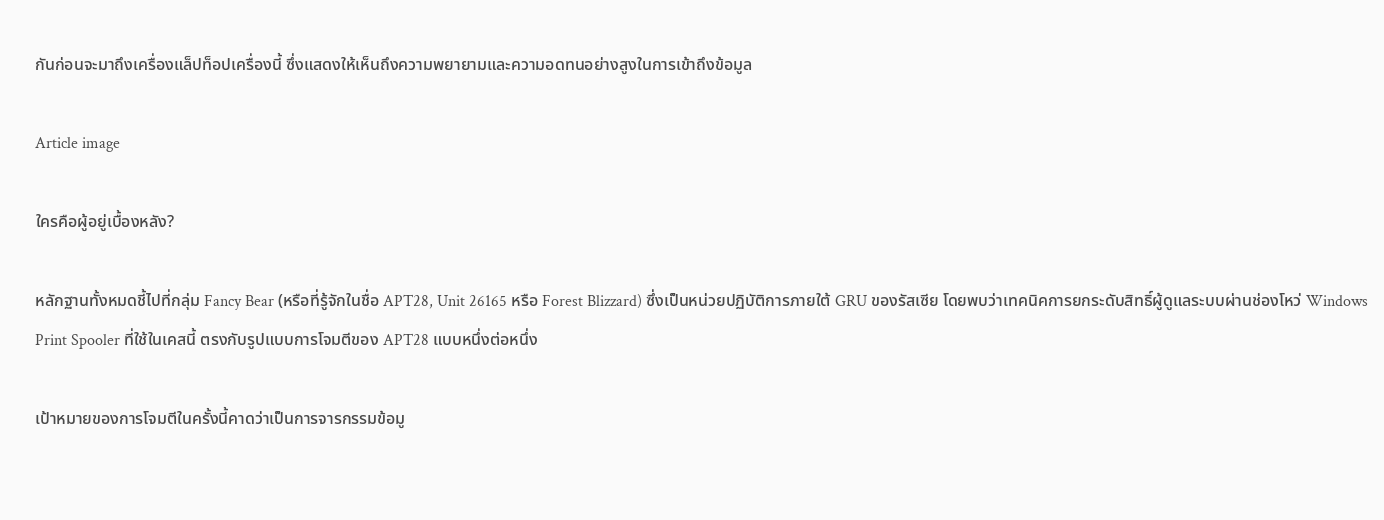กันก่อนจะมาถึงเครื่องแล็ปท็อปเครื่องนี้ ซึ่งแสดงให้เห็นถึงความพยายามและความอดทนอย่างสูงในการเข้าถึงข้อมูล

Article image

ใครคือผู้อยู่เบื้องหลัง?

หลักฐานทั้งหมดชี้ไปที่กลุ่ม Fancy Bear (หรือที่รู้จักในชื่อ APT28, Unit 26165 หรือ Forest Blizzard) ซึ่งเป็นหน่วยปฏิบัติการภายใต้ GRU ของรัสเซีย โดยพบว่าเทคนิคการยกระดับสิทธิ์ผู้ดูแลระบบผ่านช่องโหว่ Windows Print Spooler ที่ใช้ในเคสนี้ ตรงกับรูปแบบการโจมตีของ APT28 แบบหนึ่งต่อหนึ่ง

เป้าหมายของการโจมตีในครั้งนี้คาดว่าเป็นการจารกรรมข้อมู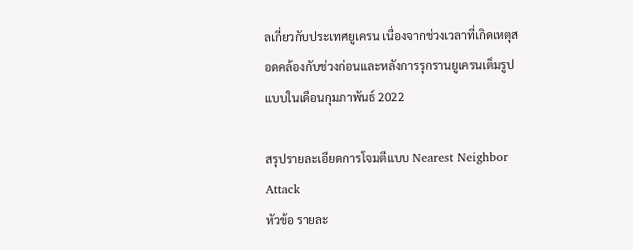ลเกี่ยวกับประเทศยูเครน เนื่องจากช่วงเวลาที่เกิดเหตุสอดคล้องกับช่วงก่อนและหลังการรุกรานยูเครนเต็มรูปแบบในเดือนกุมภาพันธ์ 2022

สรุปรายละเอียดการโจมตีแบบ Nearest Neighbor Attack
หัวข้อ รายละ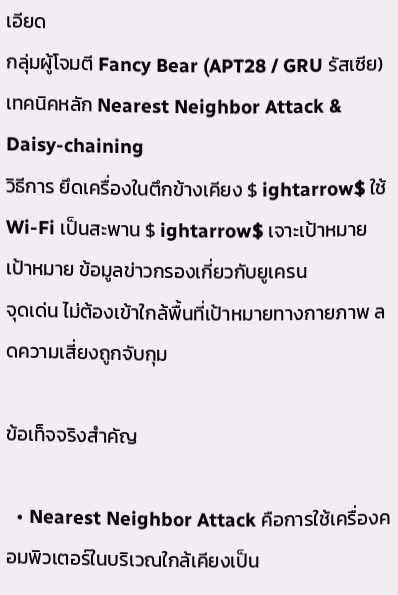เอียด
กลุ่มผู้โจมตี Fancy Bear (APT28 / GRU รัสเซีย)
เทคนิคหลัก Nearest Neighbor Attack & Daisy-chaining
วิธีการ ยึดเครื่องในตึกข้างเคียง $ ightarrow$ ใช้ Wi-Fi เป็นสะพาน $ ightarrow$ เจาะเป้าหมาย
เป้าหมาย ข้อมูลข่าวกรองเกี่ยวกับยูเครน
จุดเด่น ไม่ต้องเข้าใกล้พื้นที่เป้าหมายทางกายภาพ ลดความเสี่ยงถูกจับกุม

ข้อเท็จจริงสำคัญ

  • Nearest Neighbor Attack คือการใช้เครื่องคอมพิวเตอร์ในบริเวณใกล้เคียงเป็น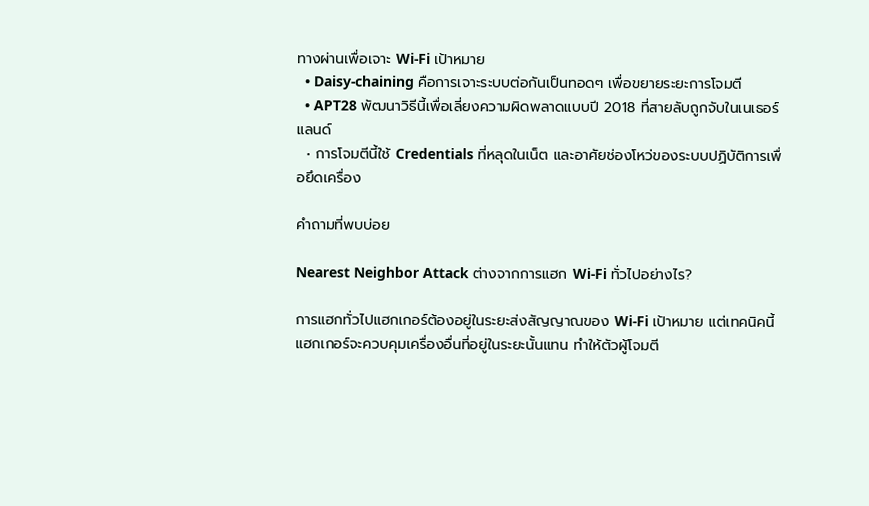ทางผ่านเพื่อเจาะ Wi-Fi เป้าหมาย
  • Daisy-chaining คือการเจาะระบบต่อกันเป็นทอดๆ เพื่อขยายระยะการโจมตี
  • APT28 พัฒนาวิธีนี้เพื่อเลี่ยงความผิดพลาดแบบปี 2018 ที่สายลับถูกจับในเนเธอร์แลนด์
  • การโจมตีนี้ใช้ Credentials ที่หลุดในเน็ต และอาศัยช่องโหว่ของระบบปฏิบัติการเพื่อยึดเครื่อง

คำถามที่พบบ่อย

Nearest Neighbor Attack ต่างจากการแฮก Wi-Fi ทั่วไปอย่างไร?

การแฮกทั่วไปแฮกเกอร์ต้องอยู่ในระยะส่งสัญญาณของ Wi-Fi เป้าหมาย แต่เทคนิคนี้แฮกเกอร์จะควบคุมเครื่องอื่นที่อยู่ในระยะนั้นแทน ทำให้ตัวผู้โจมตี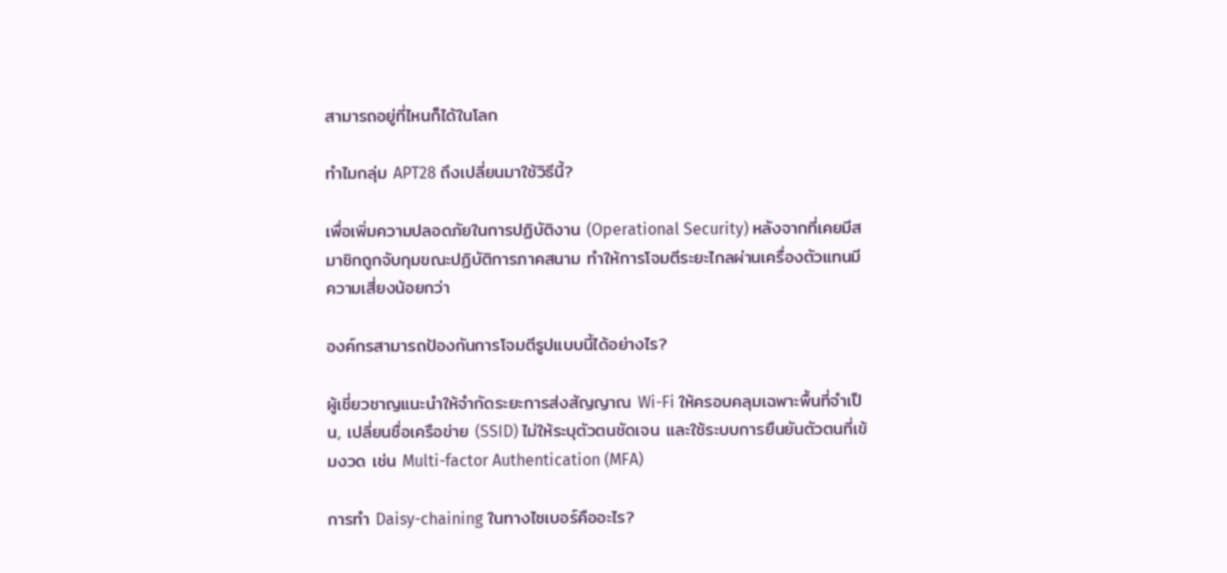สามารถอยู่ที่ไหนก็ได้ในโลก

ทำไมกลุ่ม APT28 ถึงเปลี่ยนมาใช้วิธีนี้?

เพื่อเพิ่มความปลอดภัยในการปฏิบัติงาน (Operational Security) หลังจากที่เคยมีสมาชิกถูกจับกุมขณะปฏิบัติการภาคสนาม ทำให้การโจมตีระยะไกลผ่านเครื่องตัวแทนมีความเสี่ยงน้อยกว่า

องค์กรสามารถป้องกันการโจมตีรูปแบบนี้ได้อย่างไร?

ผู้เชี่ยวชาญแนะนำให้จำกัดระยะการส่งสัญญาณ Wi-Fi ให้ครอบคลุมเฉพาะพื้นที่จำเป็น, เปลี่ยนชื่อเครือข่าย (SSID) ไม่ให้ระบุตัวตนชัดเจน และใช้ระบบการยืนยันตัวตนที่เข้มงวด เช่น Multi-factor Authentication (MFA)

การทำ Daisy-chaining ในทางไซเบอร์คืออะไร?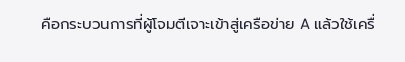คือกระบวนการที่ผู้โจมตีเจาะเข้าสู่เครือข่าย A แล้วใช้เครื่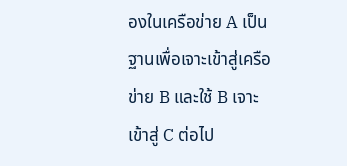องในเครือข่าย A เป็นฐานเพื่อเจาะเข้าสู่เครือข่าย B และใช้ B เจาะเข้าสู่ C ต่อไป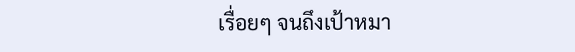เรื่อยๆ จนถึงเป้าหมา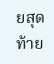ยสุดท้าย